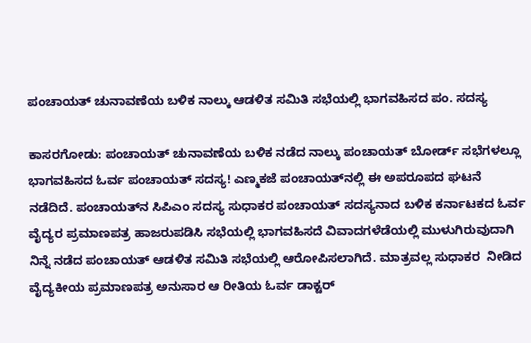ಪಂಚಾಯತ್ ಚುನಾವಣೆಯ ಬಳಿಕ ನಾಲ್ಕು ಆಡಳಿತ ಸಮಿತಿ ಸಭೆಯಲ್ಲಿ ಭಾಗವಹಿಸದ ಪಂ. ಸದಸ್ಯ

ಕಾಸರಗೋಡು: ಪಂಚಾಯತ್ ಚುನಾವಣೆಯ ಬಳಿಕ ನಡೆದ ನಾಲ್ಕು ಪಂಚಾಯತ್ ಬೋರ್ಡ್ ಸಭೆಗಳಲ್ಲೂ ಭಾಗವಹಿಸದ ಓರ್ವ ಪಂಚಾಯತ್ ಸದಸ್ಯ! ಎಣ್ಮಕಜೆ ಪಂಚಾಯತ್‌ನಲ್ಲಿ ಈ ಅಪರೂಪದ ಘಟನೆ ನಡೆದಿದೆ. ಪಂಚಾಯತ್‌ನ ಸಿಪಿಎಂ ಸದಸ್ಯ ಸುಧಾಕರ ಪಂಚಾಯತ್ ಸದಸ್ಯನಾದ ಬಳಿಕ ಕರ್ನಾಟಕದ ಓರ್ವ ವೈದ್ಯರ ಪ್ರಮಾಣಪತ್ರ ಹಾಜರುಪಡಿಸಿ ಸಭೆಯಲ್ಲಿ ಭಾಗವಹಿಸದೆ ವಿವಾದಗಳೆಡೆಯಲ್ಲಿ ಮುಳುಗಿರುವುದಾಗಿ ನಿನ್ನೆ ನಡೆದ ಪಂಚಾಯತ್ ಆಡಳಿತ ಸಮಿತಿ ಸಭೆಯಲ್ಲಿ ಆರೋಪಿಸಲಾಗಿದೆ. ಮಾತ್ರವಲ್ಲ ಸುಧಾಕರ  ನೀಡಿದ ವೈದ್ಯಕೀಯ ಪ್ರಮಾಣಪತ್ರ ಅನುಸಾರ ಆ ರೀತಿಯ ಓರ್ವ ಡಾಕ್ಟರ್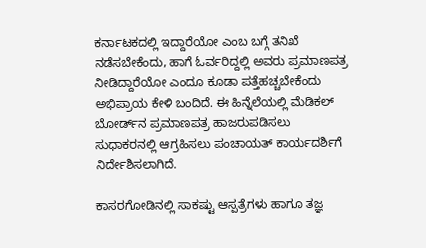ಕರ್ನಾಟಕದಲ್ಲಿ ಇದ್ದಾರೆಯೋ ಎಂಬ ಬಗ್ಗೆ ತನಿಖೆ ನಡೆಸಬೇಕೆಂದು, ಹಾಗೆ ಓರ್ವರಿದ್ದಲ್ಲಿ ಅವರು ಪ್ರಮಾಣಪತ್ರ ನೀಡಿದ್ದಾರೆಯೋ ಎಂದೂ ಕೂಡಾ ಪತ್ತೆಹಚ್ಚಬೇಕೆಂದು ಅಭಿಪ್ರಾಯ ಕೇಳಿ ಬಂದಿದೆ. ಈ ಹಿನ್ನೆಲೆಯಲ್ಲಿ ಮೆಡಿಕಲ್ ಬೋರ್ಡ್‌ನ ಪ್ರಮಾಣಪತ್ರ ಹಾಜರುಪಡಿಸಲು ಸುಧಾಕರನಲ್ಲಿ ಆಗ್ರಹಿಸಲು ಪಂಚಾಯತ್ ಕಾರ್ಯದರ್ಶಿಗೆ ನಿರ್ದೇಶಿಸಲಾಗಿದೆ.

ಕಾಸರಗೋಡಿನಲ್ಲಿ ಸಾಕಷ್ಟು ಆಸ್ಪತ್ರೆಗಳು ಹಾಗೂ ತಜ್ಞ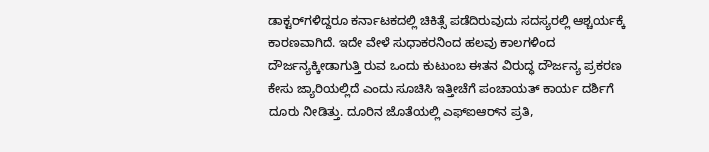ಡಾಕ್ಟರ್‌ಗಳಿದ್ದರೂ ಕರ್ನಾಟಕದಲ್ಲಿ ಚಿಕಿತ್ಸೆ ಪಡೆದಿರುವುದು ಸದಸ್ಯರಲ್ಲಿ ಆಶ್ಚರ್ಯಕ್ಕೆ ಕಾರಣವಾಗಿದೆ. ಇದೇ ವೇಳೆ ಸುಧಾಕರನಿಂದ ಹಲವು ಕಾಲಗಳಿಂದ ದೌರ್ಜನ್ಯಕ್ಕೀಡಾಗುತ್ತಿ ರುವ ಒಂದು ಕುಟುಂಬ ಈತನ ವಿರುದ್ಧ ದೌರ್ಜನ್ಯ ಪ್ರಕರಣ ಕೇಸು ಜ್ಯಾರಿಯಲ್ಲಿದೆ ಎಂದು ಸೂಚಿಸಿ ಇತ್ತೀಚೆಗೆ ಪಂಚಾಯತ್ ಕಾರ್ಯ ದರ್ಶಿಗೆ ದೂರು ನೀಡಿತ್ತು. ದೂರಿನ ಜೊತೆಯಲ್ಲಿ ಎಫ್‌ಐಆರ್‌ನ ಪ್ರತಿ,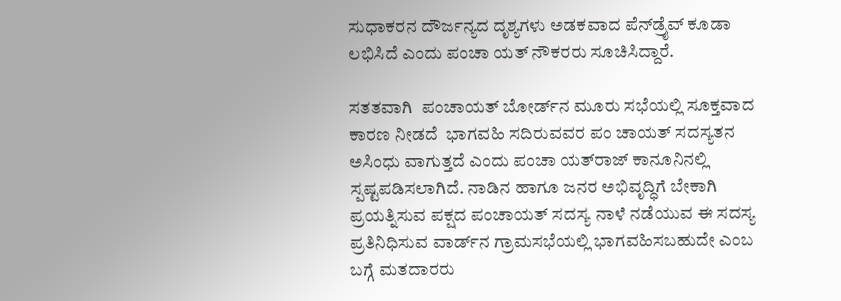ಸುಧಾಕರನ ದೌರ್ಜನ್ಯದ ದೃಶ್ಯಗಳು ಅಡಕವಾದ ಪೆನ್‌ಡ್ರೈವ್ ಕೂಡಾ ಲಭಿಸಿದೆ ಎಂದು ಪಂಚಾ ಯತ್ ನೌಕರರು ಸೂಚಿಸಿದ್ದಾರೆ.

ಸತತವಾಗಿ  ಪಂಚಾಯತ್ ಬೋರ್ಡ್‌ನ ಮೂರು ಸಭೆಯಲ್ಲಿ ಸೂಕ್ತವಾದ ಕಾರಣ ನೀಡದೆ  ಭಾಗವಹಿ ಸದಿರುವವರ ಪಂ ಚಾಯತ್ ಸದಸ್ಯತನ ಅಸಿಂಧು ವಾಗುತ್ತದೆ ಎಂದು ಪಂಚಾ ಯತ್‌ರಾಜ್ ಕಾನೂನಿನಲ್ಲಿ ಸ್ಪಷ್ಟಪಡಿಸಲಾಗಿದೆ. ನಾಡಿನ ಹಾಗೂ ಜನರ ಅಭಿವೃದ್ಧಿಗೆ ಬೇಕಾಗಿ ಪ್ರಯತ್ನಿಸುವ ಪಕ್ಷದ ಪಂಚಾಯತ್ ಸದಸ್ಯ ನಾಳೆ ನಡೆಯುವ ಈ ಸದಸ್ಯ ಪ್ರತಿನಿಧಿಸುವ ವಾರ್ಡ್‌ನ ಗ್ರಾಮಸಭೆಯಲ್ಲಿ ಭಾಗವಹಿಸಬಹುದೇ ಎಂಬ ಬಗ್ಗೆ ಮತದಾರರು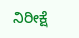ನಿರೀಕ್ಷೆ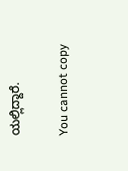ಯಲ್ಲಿದ್ದಾರೆ.

You cannot copy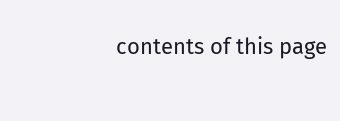contents of this page